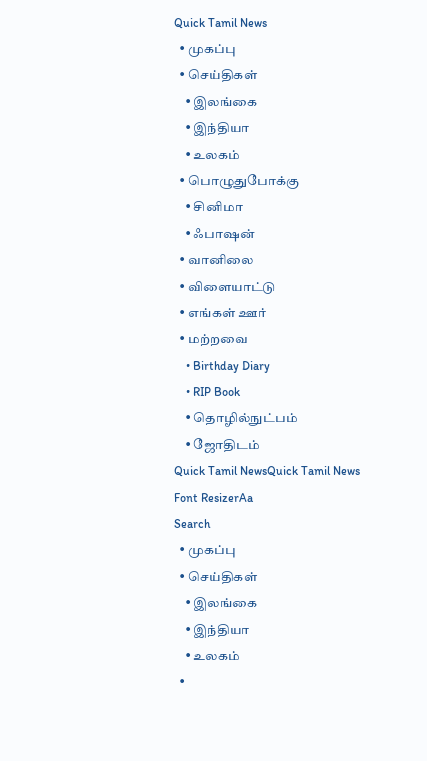Quick Tamil News
  • முகப்பு
  • செய்திகள்
    • இலங்கை
    • இந்தியா
    • உலகம்
  • பொழுதுபோக்கு
    • சினிமா
    • ஃபாஷன்
  • வானிலை
  • விளையாட்டு
  • எங்கள் ஊர்
  • மற்றவை
    • Birthday Diary
    • RIP Book
    • தொழில்நுட்பம்
    • ஜோதிடம்
Quick Tamil NewsQuick Tamil News
Font ResizerAa
Search
  • முகப்பு
  • செய்திகள்
    • இலங்கை
    • இந்தியா
    • உலகம்
  •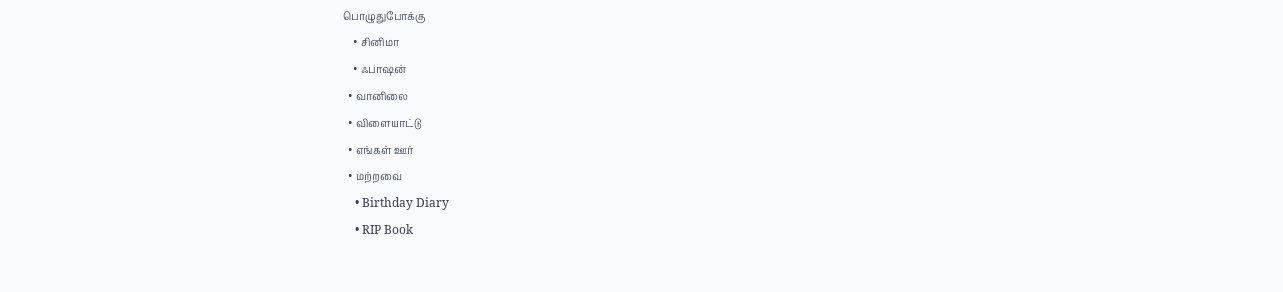பொழுதுபோக்கு
    • சினிமா
    • ஃபாஷன்
  • வானிலை
  • விளையாட்டு
  • எங்கள் ஊர்
  • மற்றவை
    • Birthday Diary
    • RIP Book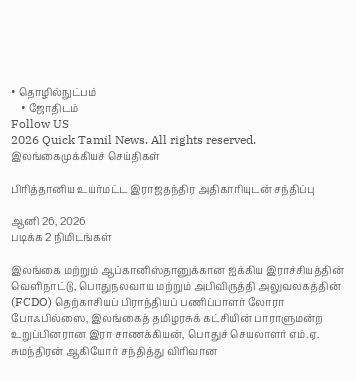• தொழில்நுட்பம்
    • ஜோதிடம்
Follow US
2026 Quick Tamil News. All rights reserved.
இலங்கைமுக்கியச் செய்திகள்

பிரித்தானிய உயர்மட்ட இராஜதந்திர அதிகாரியுடன் சந்திப்பு

ஆனி 26, 2026
படிக்க 2 நிமிடங்கள்

இலங்கை மற்றும் ஆப்கானிஸ்தானுக்கான ஐக்கிய இராச்சியத்தின் வெளிநாட்டு, பொதுநலவாய மற்றும் அபிவிருத்தி அலுவலகத்தின் (FCDO) தெற்காசியப் பிராந்தியப் பணிப்பாளர் லோரா போஃபில்ஸை, இலங்கைத் தமிழரசுக் கட்சியின் பாராளுமன்ற உறுப்பினரான இரா சாணக்கியன், பொதுச் செயலாளர் எம்.ஏ. சுமந்திரன் ஆகியோர் சந்தித்து விரிவான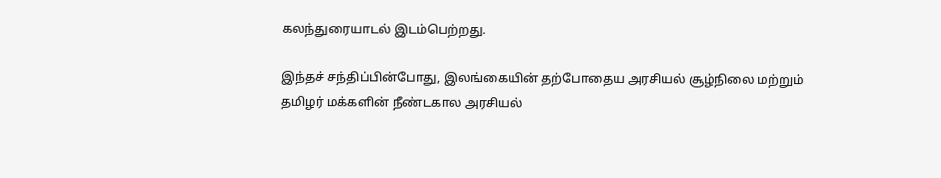கலந்துரையாடல் இடம்பெற்றது.

இந்தச் சந்திப்பின்போது, இலங்கையின் தற்போதைய அரசியல் சூழ்நிலை மற்றும் தமிழர் மக்களின் நீண்டகால அரசியல்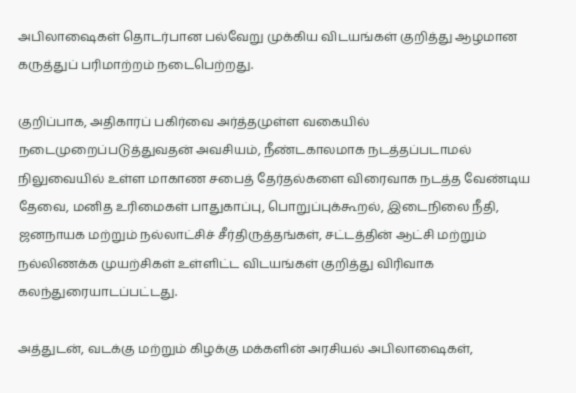அபிலாஷைகள் தொடர்பான பல்வேறு முக்கிய விடயங்கள் குறித்து ஆழமான கருத்துப் பரிமாற்றம் நடைபெற்றது.

குறிப்பாக, அதிகாரப் பகிர்வை அர்த்தமுள்ள வகையில் நடைமுறைப்படுத்துவதன் அவசியம், நீண்டகாலமாக நடத்தப்படாமல் நிலுவையில் உள்ள மாகாண சபைத் தேர்தல்களை விரைவாக நடத்த வேண்டிய தேவை, மனித உரிமைகள் பாதுகாப்பு, பொறுப்புக்கூறல், இடைநிலை நீதி, ஜனநாயக மற்றும் நல்லாட்சிச் சீர்திருத்தங்கள், சட்டத்தின் ஆட்சி மற்றும் நல்லிணக்க முயற்சிகள் உள்ளிட்ட விடயங்கள் குறித்து விரிவாக கலந்துரையாடப்பட்டது.

அத்துடன், வடக்கு மற்றும் கிழக்கு மக்களின் அரசியல் அபிலாஷைகள்,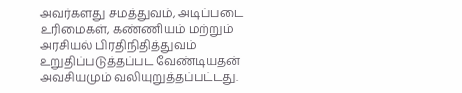அவர்களது சமத்துவம், அடிப்படை உரிமைகள், கண்ணியம் மற்றும் அரசியல் பிரதிநிதித்துவம் உறுதிப்படுத்தப்பட வேண்டியதன் அவசியமும் வலியுறுத்தப்பட்டது.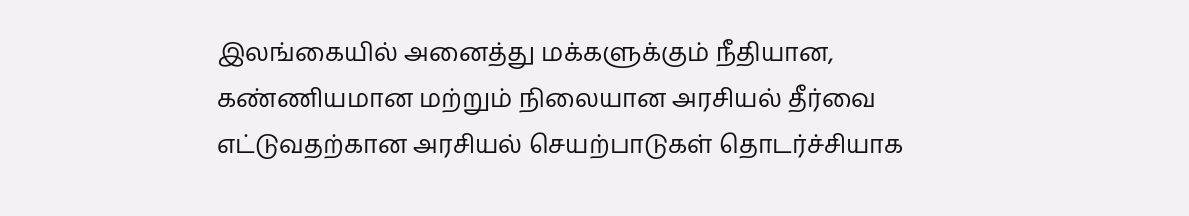இலங்கையில் அனைத்து மக்களுக்கும் நீதியான, கண்ணியமான மற்றும் நிலையான அரசியல் தீர்வை எட்டுவதற்கான அரசியல் செயற்பாடுகள் தொடர்ச்சியாக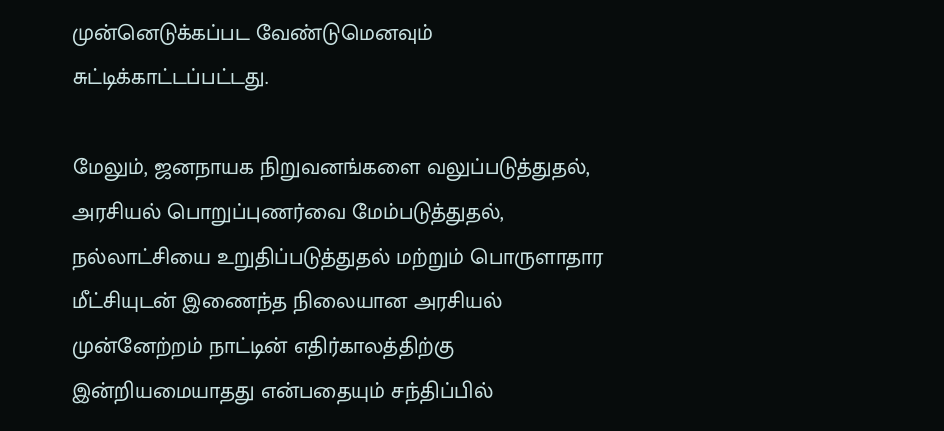முன்னெடுக்கப்பட வேண்டுமெனவும் சுட்டிக்காட்டப்பட்டது.

மேலும், ஜனநாயக நிறுவனங்களை வலுப்படுத்துதல், அரசியல் பொறுப்புணர்வை மேம்படுத்துதல், நல்லாட்சியை உறுதிப்படுத்துதல் மற்றும் பொருளாதார மீட்சியுடன் இணைந்த நிலையான அரசியல் முன்னேற்றம் நாட்டின் எதிர்காலத்திற்கு இன்றியமையாதது என்பதையும் சந்திப்பில்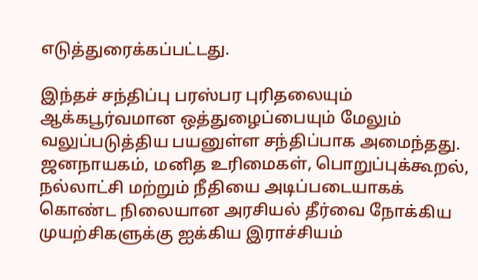எடுத்துரைக்கப்பட்டது.

இந்தச் சந்திப்பு பரஸ்பர புரிதலையும் ஆக்கபூர்வமான ஒத்துழைப்பையும் மேலும் வலுப்படுத்திய பயனுள்ள சந்திப்பாக அமைந்தது. ஜனநாயகம், மனித உரிமைகள், பொறுப்புக்கூறல், நல்லாட்சி மற்றும் நீதியை அடிப்படையாகக் கொண்ட நிலையான அரசியல் தீர்வை நோக்கிய முயற்சிகளுக்கு ஐக்கிய இராச்சியம்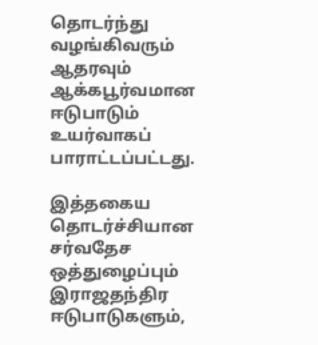தொடர்ந்து வழங்கிவரும் ஆதரவும் ஆக்கபூர்வமான ஈடுபாடும் உயர்வாகப் பாராட்டப்பட்டது.

இத்தகைய தொடர்ச்சியான சர்வதேச ஒத்துழைப்பும் இராஜதந்திர ஈடுபாடுகளும்,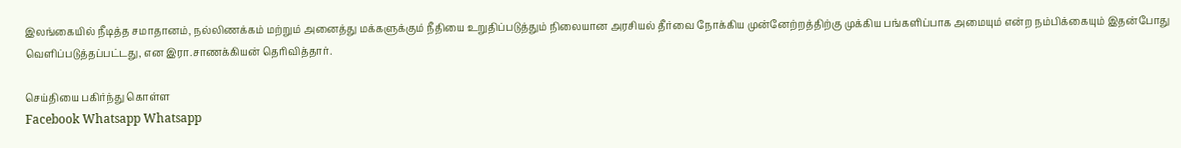இலங்கையில் நீடித்த சமாதானம், நல்லிணக்கம் மற்றும் அனைத்து மக்களுக்கும் நீதியை உறுதிப்படுத்தும் நிலையான அரசியல் தீர்வை நோக்கிய முன்னேற்றத்திற்கு முக்கிய பங்களிப்பாக அமையும் என்ற நம்பிக்கையும் இதன்போது வெளிப்படுத்தப்பட்டது, என இரா.சாணக்கியன் தெரிவித்தார்.

செய்தியை பகிர்ந்து கொள்ள
Facebook Whatsapp Whatsapp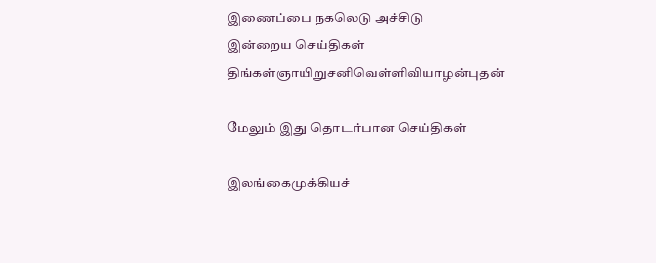இணைப்பை நகலெடு அச்சிடு
இன்றைய செய்திகள்
திங்கள்ஞாயிறுசனிவெள்ளிவியாழன்புதன்

மேலும் இது தொடர்பான செய்திகள்

இலங்கைமுக்கியச்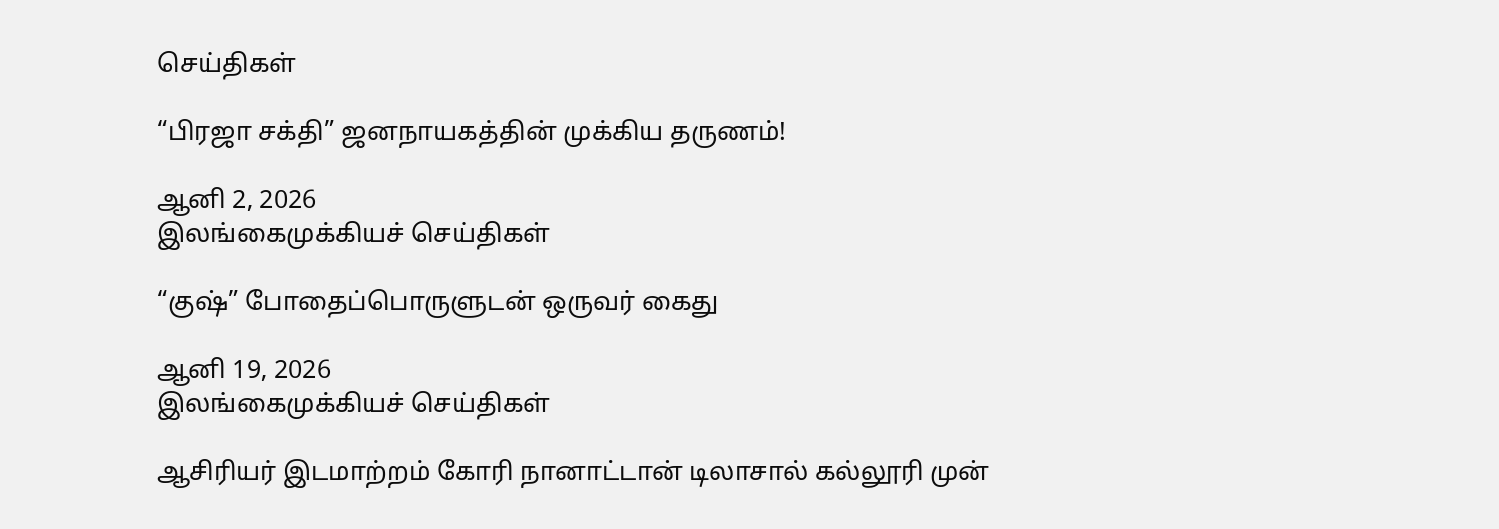செய்திகள்

“பிரஜா சக்தி” ஜனநாயகத்தின் முக்கிய தருணம்!

ஆனி 2, 2026
இலங்கைமுக்கியச் செய்திகள்

“குஷ்” போதைப்பொருளுடன் ஒருவர் கைது

ஆனி 19, 2026
இலங்கைமுக்கியச் செய்திகள்

ஆசிரியர் இடமாற்றம் கோரி நானாட்டான் டிலாசால் கல்லூரி முன்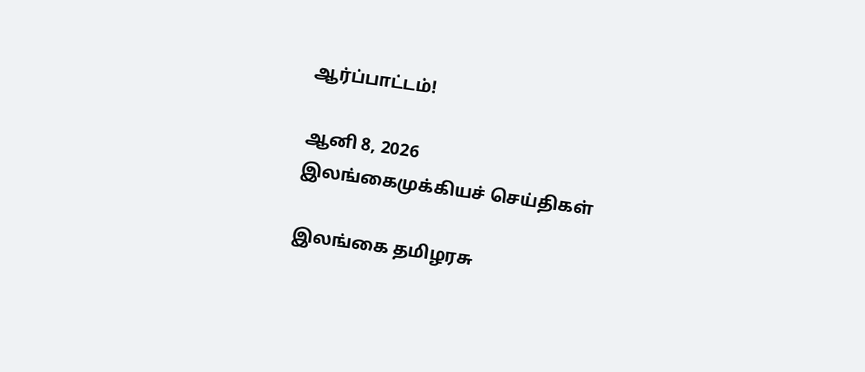ஆர்ப்பாட்டம்!

ஆனி 8, 2026
இலங்கைமுக்கியச் செய்திகள்

இலங்கை தமிழரசு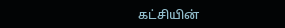கட்சியின்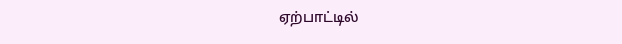ஏற்பாட்டில்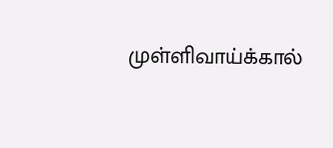முள்ளிவாய்க்கால்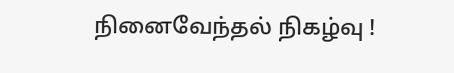நினைவேந்தல் நிகழ்வு !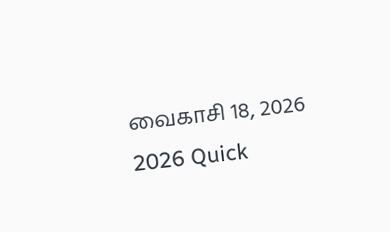வைகாசி 18, 2026
2026 Quick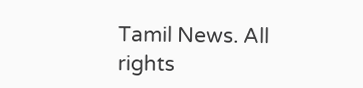Tamil News. All rights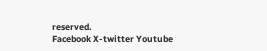reserved.
Facebook X-twitter Youtube